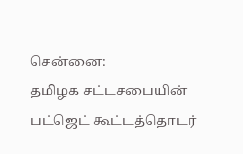சென்னை:
தமிழக சட்டசபையின் பட்ஜெட் கூட்டத்தொடர்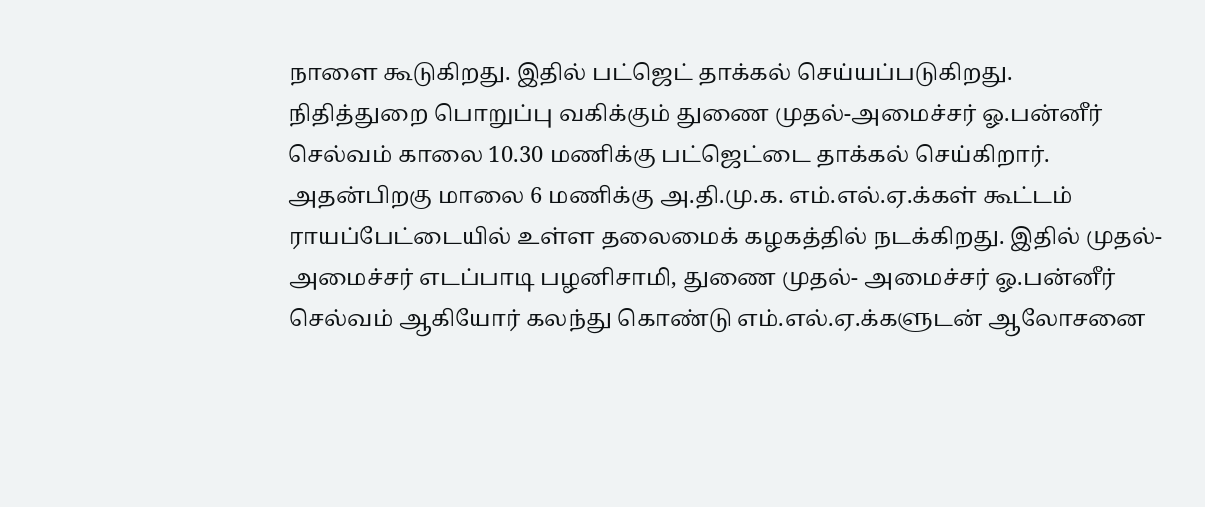நாளை கூடுகிறது. இதில் பட்ஜெட் தாக்கல் செய்யப்படுகிறது.
நிதித்துறை பொறுப்பு வகிக்கும் துணை முதல்-அமைச்சர் ஓ.பன்னீர் செல்வம் காலை 10.30 மணிக்கு பட்ஜெட்டை தாக்கல் செய்கிறார்.
அதன்பிறகு மாலை 6 மணிக்கு அ.தி.மு.க. எம்.எல்.ஏ.க்கள் கூட்டம் ராயப்பேட்டையில் உள்ள தலைமைக் கழகத்தில் நடக்கிறது. இதில் முதல்- அமைச்சர் எடப்பாடி பழனிசாமி, துணை முதல்- அமைச்சர் ஓ.பன்னீர் செல்வம் ஆகியோர் கலந்து கொண்டு எம்.எல்.ஏ.க்களுடன் ஆலோசனை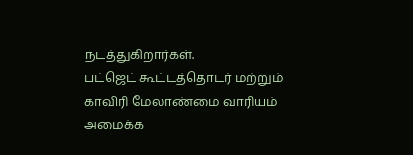நடத்துகிறார்கள்.
பட்ஜெட் கூட்டத்தொடர் மற்றும் காவிரி மேலாண்மை வாரியம் அமைக்க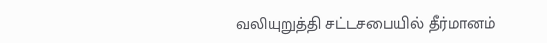வலியுறுத்தி சட்டசபையில் தீர்மானம்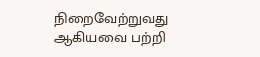நிறைவேற்றுவது ஆகியவை பற்றி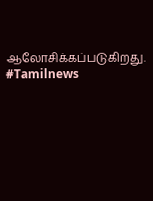ஆலோசிக்கப்படுகிறது. #Tamilnews